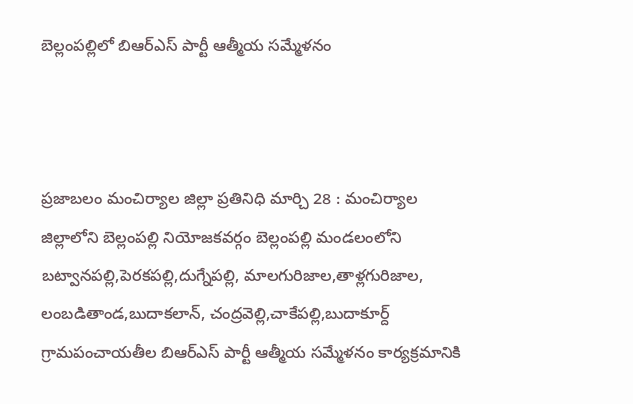బెల్లంపల్లిలో బిఆర్ఎస్ పార్టీ ఆత్మీయ సమ్మేళనం



ప్రజాబలం మంచిర్యాల జిల్లా ప్రతినిధి మార్చి 28 : మంచిర్యాల జిల్లాలోని బెల్లంపల్లి నియోజకవర్గం బెల్లంపల్లి మండలంలోని బట్వానపల్లి,పెరకపల్లి,దుగ్నేపల్లి, మాలగురిజాల,తాళ్లగురిజాల, లంబడితాండ,బుదాకలాన్, చంద్రవెల్లి,చాకేపల్లి,బుదాకూర్ద్ గ్రామపంచాయతీల బిఆర్ఎస్ పార్టీ ఆత్మీయ సమ్మేళనం కార్యక్రమానికి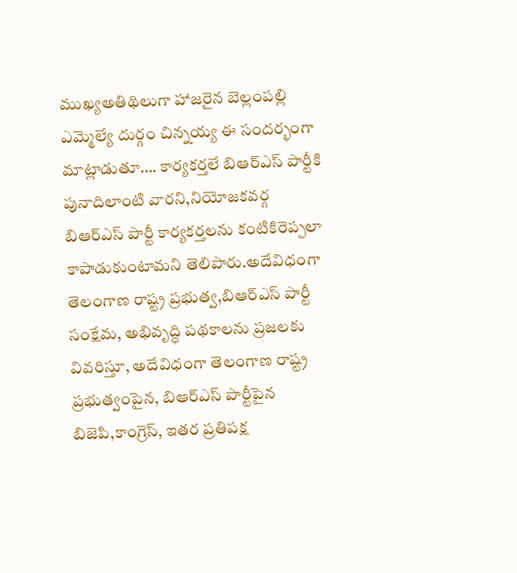ముఖ్యఅతిథిలుగా హాజరైన బెల్లంపల్లి ఎమ్మెల్యే దుర్గం చిన్నయ్య ఈ సందర్భంగా మాట్లాడుతూ…. కార్యకర్తలే బిఆర్ఎస్ పార్టీకి పునాదిలాంటి వారని,నియోజకవర్గ బిఆర్ఎస్ పార్టీ కార్యకర్తలను కంటికిరెప్పలా కాపాడుకుంటామని తెలిపారు.అదేవిధంగా తెలంగాణ రాష్ట్ర ప్రభుత్వ,బిఆర్ఎస్ పార్టీ సంక్షేమ, అభివృద్ధి పథకాలను ప్రజలకు వివరిస్తూ, అదేవిధంగా తెలంగాణ రాష్ట్ర ప్రభుత్వంపైన, బిఆర్ఎస్ పార్టీపైన బిజెపి,కాంగ్రెస్, ఇతర ప్రతిపక్ష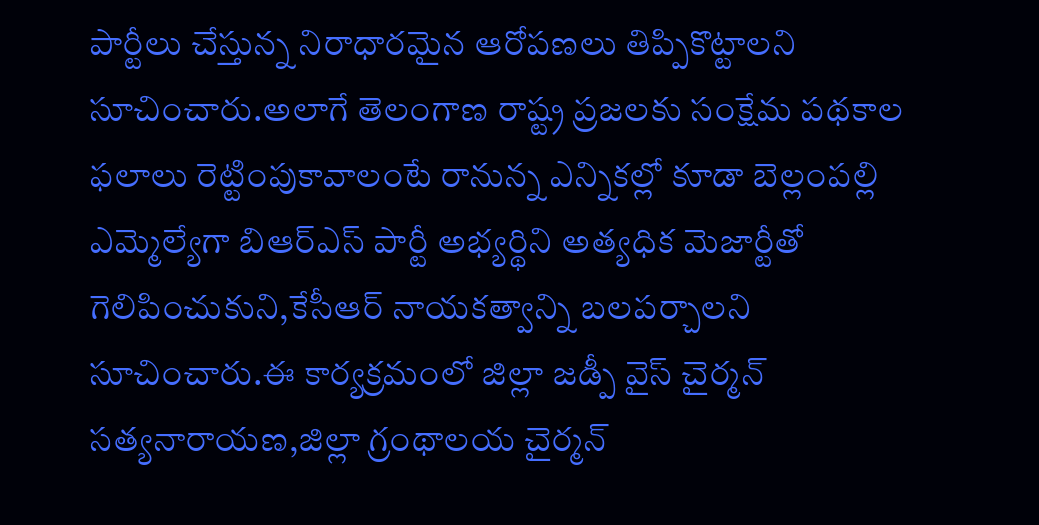పార్టీలు చేస్తున్న నిరాధారమైన ఆరోపణలు తిప్పికొట్టాలని సూచించారు.అలాగే తెలంగాణ రాష్ట్ర ప్రజలకు సంక్షేమ పథకాల ఫలాలు రెట్టింపుకావాలంటే రానున్న ఎన్నికల్లో కూడా బెల్లంపల్లి ఎమ్మెల్యేగా బిఆర్ఎస్ పార్టీ అభ్యర్థిని అత్యధిక మెజార్టీతో గెలిపించుకుని,కేసీఆర్ నాయకత్వాన్ని బలపర్చాలని సూచించారు.ఈ కార్యక్రమంలో జిల్లా జడ్పీ వైస్ చైర్మన్ సత్యనారాయణ,జిల్లా గ్రంథాలయ చైర్మన్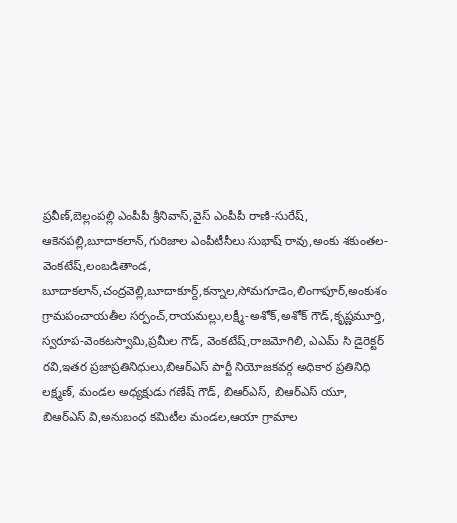ప్రవీణ్,బెల్లంపల్లి ఎంపీపీ శ్రీనివాస్,వైస్ ఎంపీపీ రాణి-సురేష్, ఆకెనపల్లి,బూదాకలాన్,గురిజాల ఎంపీటీసీలు సుభాష్ రావు,అంకు శకుంతల-వెంకటేష్,లంబడితాండ, బూదాకలాన్,చంద్రవెల్లి,బూదాకూర్ద్,కన్నాల,సోమగూడెం,లింగాపూర్,అంకుశం గ్రామపంచాయతీల సర్పంచ్,రాయమల్లు,లక్ష్మీ-అశోక్,అశోక్ గౌడ్,కృష్ణమూర్తి, స్వరూప-వెంకటస్వామి,ప్రమీల గౌడ్, వెంకటేష్,రాజమోగిలి, ఎఎమ్ సి డైరెక్టర్ రవి,ఇతర ప్రజాప్రతినిధులు,బిఆర్ఎస్ పార్టీ నియోజకవర్గ అధికార ప్రతినిధి లక్ష్మణ్, మండల అధ్యక్షుడు గణేష్ గౌడ్, బిఆర్ఎస్, బిఆర్ఎస్ యూ, బిఆర్ఎస్ వి,అనుబంధ కమిటీల మండల,ఆయా గ్రామాల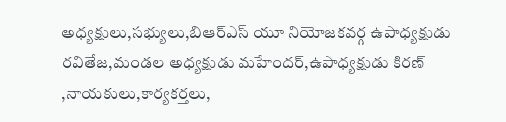అధ్యక్షులు,సభ్యులు,బిఆర్ఎస్ యూ నియోజకవర్గ ఉపాధ్యక్షుడు రవితేజ,మండల అధ్యక్షుడు మహేందర్,ఉపాధ్యక్షుడు కిరణ్ ,నాయకులు,కార్యకర్తలు,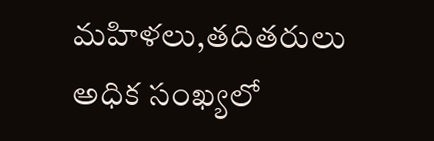మహిళలు,తదితరులు అధిక సంఖ్యలో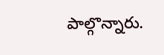పాల్గొన్నారు.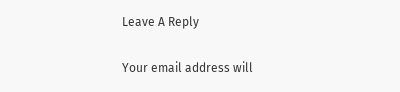Leave A Reply

Your email address will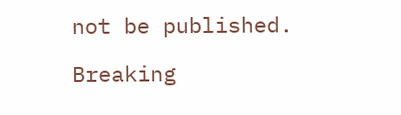not be published.

Breaking